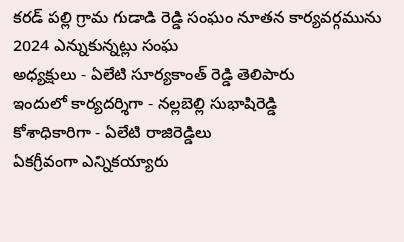కరడ్ పల్లి గ్రామ గుడాడి రెడ్డి సంఘం నూతన కార్యవర్గమును 2024 ఎన్నుకున్నట్లు సంఘ
అధ్యక్షులు - ఏలేటి సూర్యకాంత్ రెడ్డి తెలిపారు
ఇందులో కార్యదర్శిగా - నల్లబెల్లి సుభాషిరెడ్డి
కోశాధికారిగా - ఏలేటి రాజిరెడ్డిలు
ఏకగ్రీవంగా ఎన్నికయ్యారు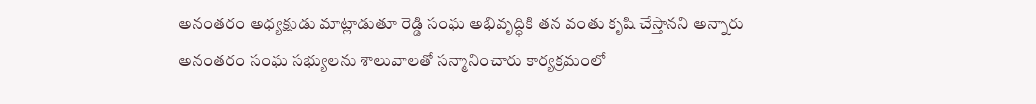అనంతరం అధ్యక్షుడు మాట్లాడుతూ రెడ్డి సంఘ అభివృద్ధికి తన వంతు కృషి చేస్తానని అన్నారు అనంతరం సంఘ సభ్యులను శాలువాలతో సన్మానించారు కార్యక్రమంలో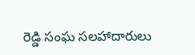రెడ్డి సంఘ సలహాదారులు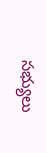సభ్యులు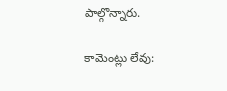పాల్గొన్నారు.

కామెంట్లు లేవు: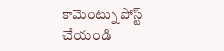కామెంట్ను పోస్ట్ చేయండి